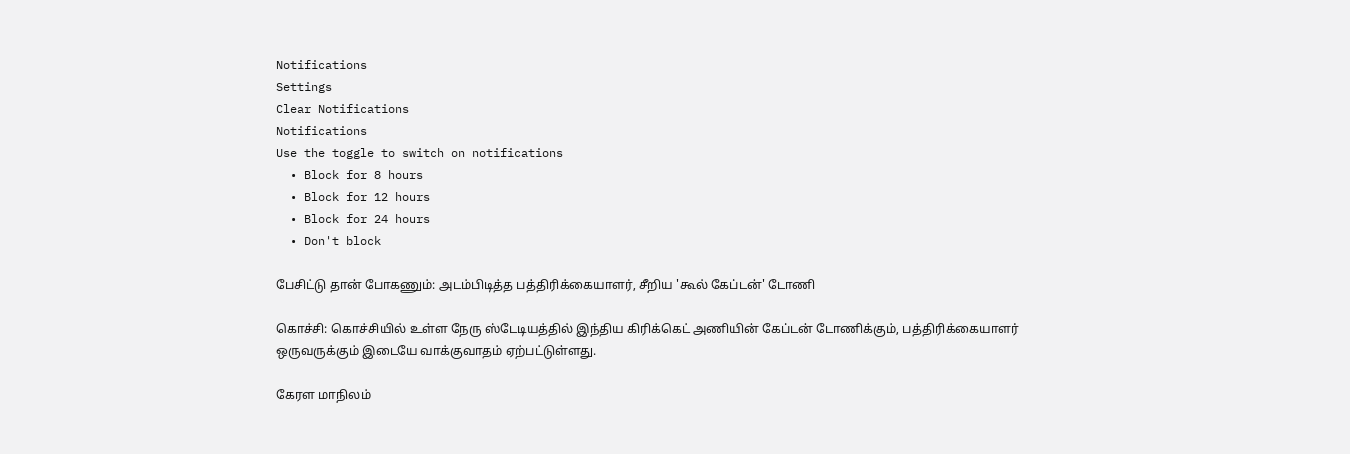Notifications
Settings
Clear Notifications
Notifications
Use the toggle to switch on notifications
  • Block for 8 hours
  • Block for 12 hours
  • Block for 24 hours
  • Don't block

பேசிட்டு தான் போகணும்: அடம்பிடித்த பத்திரிக்கையாளர், சீறிய 'கூல் கேப்டன்' டோணி

கொச்சி: கொச்சியில் உள்ள நேரு ஸ்டேடியத்தில் இந்திய கிரிக்கெட் அணியின் கேப்டன் டோணிக்கும், பத்திரிக்கையாளர் ஒருவருக்கும் இடையே வாக்குவாதம் ஏற்பட்டுள்ளது.

கேரள மாநிலம்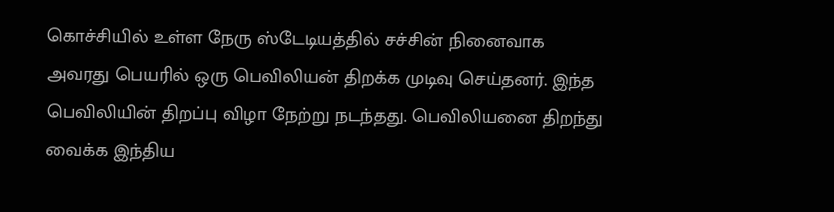கொச்சியில் உள்ள நேரு ஸ்டேடியத்தில் சச்சின் நினைவாக அவரது பெயரில் ஒரு பெவிலியன் திறக்க முடிவு செய்தனர். இந்த பெவிலியின் திறப்பு விழா நேற்று நடந்தது. பெவிலியனை திறந்து வைக்க இந்திய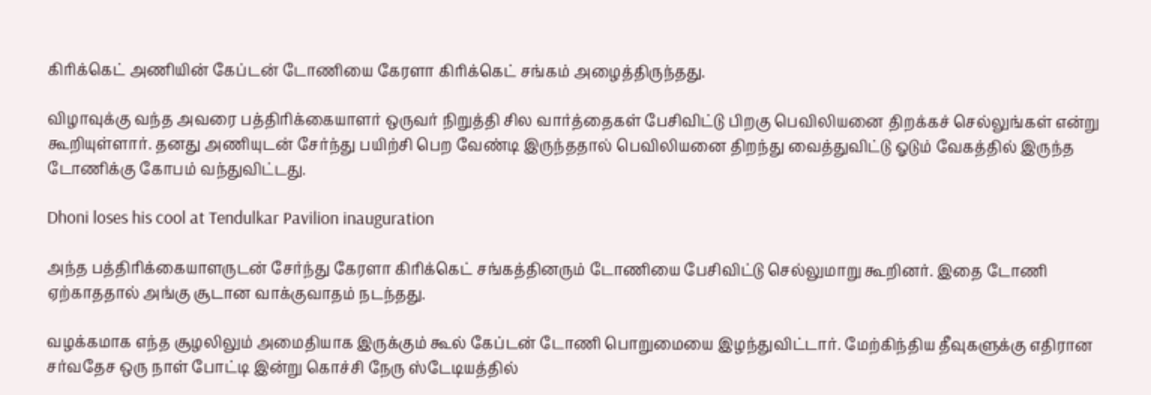கிரிக்கெட் அணியின் கேப்டன் டோணியை கேரளா கிரிக்கெட் சங்கம் அழைத்திருந்தது.

விழாவுக்கு வந்த அவரை பத்திரிக்கையாளர் ஒருவர் நிறுத்தி சில வார்த்தைகள் பேசிவிட்டு பிறகு பெவிலியனை திறக்கச் செல்லுங்கள் என்று கூறியுள்ளார். தனது அணியுடன் சேர்ந்து பயிற்சி பெற வேண்டி இருந்ததால் பெவிலியனை திறந்து வைத்துவிட்டு ஓடும் வேகத்தில் இருந்த டோணிக்கு கோபம் வந்துவிட்டது.

Dhoni loses his cool at Tendulkar Pavilion inauguration

அந்த பத்திரிக்கையாளருடன் சேர்ந்து கேரளா கிரிக்கெட் சங்கத்தினரும் டோணியை பேசிவிட்டு செல்லுமாறு கூறினர். இதை டோணி ஏற்காததால் அங்கு சூடான வாக்குவாதம் நடந்தது.

வழக்கமாக எந்த சூழலிலும் அமைதியாக இருக்கும் கூல் கேப்டன் டோணி பொறுமையை இழந்துவிட்டார். மேற்கிந்திய தீவுகளுக்கு எதிரான சர்வதேச ஒரு நாள் போட்டி இன்று கொச்சி நேரு ஸ்டேடியத்தில்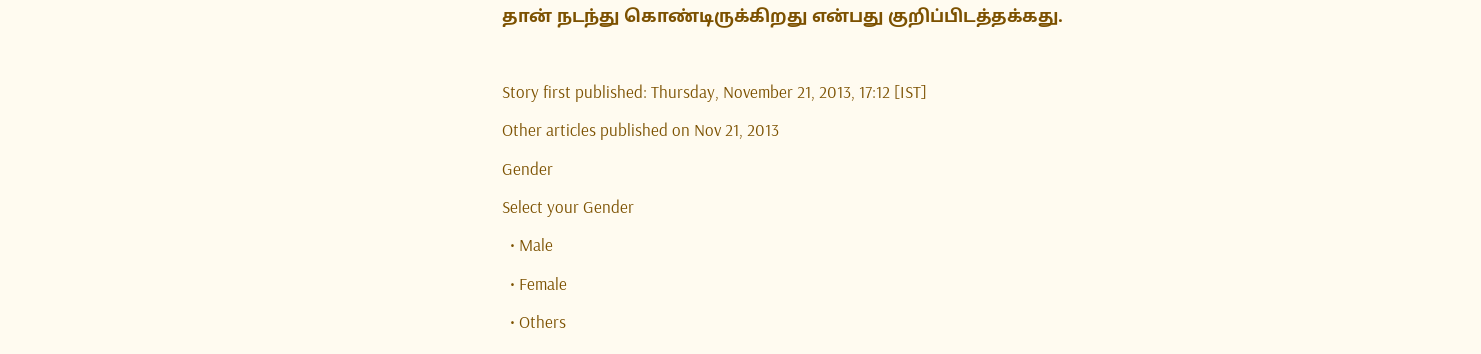தான் நடந்து கொண்டிருக்கிறது என்பது குறிப்பிடத்தக்கது.

Story first published: Thursday, November 21, 2013, 17:12 [IST]
Other articles published on Nov 21, 2013
Gender
Select your Gender
  • Male
  • Female
  • Others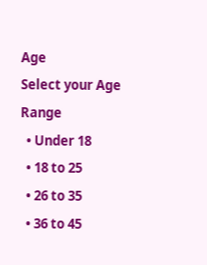Age
Select your Age Range
  • Under 18
  • 18 to 25
  • 26 to 35
  • 36 to 45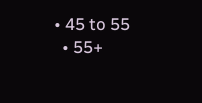• 45 to 55
  • 55+